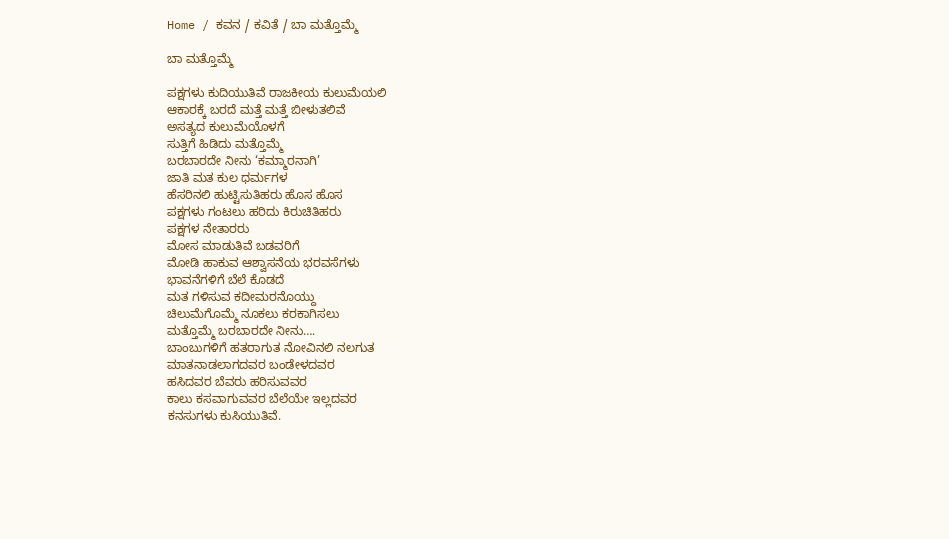Home / ಕವನ / ಕವಿತೆ / ಬಾ ಮತ್ತೊಮ್ಮೆ

ಬಾ ಮತ್ತೊಮ್ಮೆ

ಪಕ್ಷಗಳು ಕುದಿಯುತಿವೆ ರಾಜಕೀಯ ಕುಲುಮೆಯಲಿ
ಆಕಾರಕ್ಕೆ ಬರದೆ ಮತ್ತೆ ಮತ್ತೆ ಬೀಳುತಲಿವೆ
ಅಸತ್ಯದ ಕುಲುಮೆಯೊಳಗೆ
ಸುತ್ತಿಗೆ ಹಿಡಿದು ಮತ್ತೊಮ್ಮೆ
ಬರಬಾರದೇ ನೀನು ‘ಕಮ್ಮಾರನಾಗಿ’
ಜಾತಿ ಮತ ಕುಲ ಧರ್ಮಗಳ
ಹೆಸರಿನಲಿ ಹುಟ್ಟಿಸುತಿಹರು ಹೊಸ ಹೊಸ
ಪಕ್ಷಗಳು ಗಂಟಲು ಹರಿದು ಕಿರುಚಿತಿಹರು
ಪಕ್ಷಗಳ ನೇತಾರರು
ಮೋಸ ಮಾಡುತಿವೆ ಬಡವರಿಗೆ
ಮೋಡಿ ಹಾಕುವ ಆಶ್ವಾಸನೆಯ ಭರವಸೆಗಳು
ಭಾವನೆಗಳಿಗೆ ಬೆಲೆ ಕೊಡದೆ
ಮತ ಗಳಿಸುವ ಕದೀಮರನೊಯ್ದು
ಚಿಲುಮೆಗೊಮ್ಮೆ ನೂಕಲು ಕರಕಾಗಿಸಲು
ಮತ್ತೊಮ್ಮೆ ಬರಬಾರದೇ ನೀನು….
ಬಾಂಬುಗಳಿಗೆ ಹತರಾಗುತ ನೋವಿನಲಿ ನಲಗುತ
ಮಾತನಾಡಲಾಗದವರ ಬಂಡೇಳದವರ
ಹಸಿದವರ ಬೆವರು ಹರಿಸುವವರ
ಕಾಲು ಕಸವಾಗುವವರ ಬೆಲೆಯೇ ಇಲ್ಲದವರ
ಕನಸುಗಳು ಕುಸಿಯುತಿವೆ.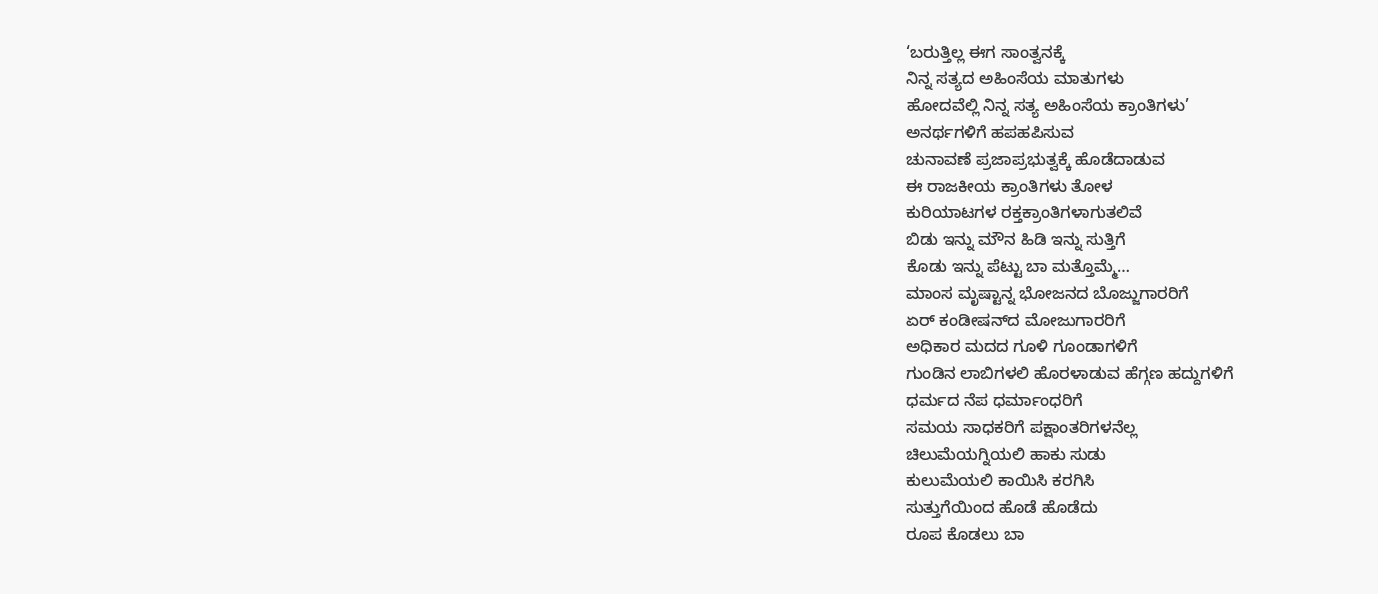‘ಬರುತ್ತಿಲ್ಲ ಈಗ ಸಾಂತ್ವನಕ್ಕೆ
ನಿನ್ನ ಸತ್ಯದ ಅಹಿಂಸೆಯ ಮಾತುಗಳು
ಹೋದವೆಲ್ಲಿ ನಿನ್ನ ಸತ್ಯ ಅಹಿಂಸೆಯ ಕ್ರಾಂತಿಗಳು’
ಅನರ್ಥಗಳಿಗೆ ಹಪಹಪಿಸುವ
ಚುನಾವಣೆ ಪ್ರಜಾಪ್ರಭುತ್ವಕ್ಕೆ ಹೊಡೆದಾಡುವ
ಈ ರಾಜಕೀಯ ಕ್ರಾಂತಿಗಳು ತೋಳ
ಕುರಿಯಾಟಗಳ ರಕ್ತಕ್ರಾಂತಿಗಳಾಗುತಲಿವೆ
ಬಿಡು ಇನ್ನು ಮೌನ ಹಿಡಿ ಇನ್ನು ಸುತ್ತಿಗೆ
ಕೊಡು ಇನ್ನು ಪೆಟ್ಟು ಬಾ ಮತ್ತೊಮ್ಮೆ…
ಮಾಂಸ ಮೃಷ್ಟಾನ್ನ ಭೋಜನದ ಬೊಜ್ಜುಗಾರರಿಗೆ
ಏರ್ ಕಂಡೀಷನ್‌ದ ಮೋಜುಗಾರರಿಗೆ
ಅಧಿಕಾರ ಮದದ ಗೂಳಿ ಗೂಂಡಾಗಳಿಗೆ
ಗುಂಡಿನ ಲಾಬಿಗಳಲಿ ಹೊರಳಾಡುವ ಹೆಗ್ಗಣ ಹದ್ದುಗಳಿಗೆ
ಧರ್ಮದ ನೆಪ ಧರ್ಮಾಂಧರಿಗೆ
ಸಮಯ ಸಾಧಕರಿಗೆ ಪಕ್ಷಾಂತರಿಗಳನೆಲ್ಲ
ಚಿಲುಮೆಯಗ್ನಿಯಲಿ ಹಾಕು ಸುಡು
ಕುಲುಮೆಯಲಿ ಕಾಯಿಸಿ ಕರಗಿಸಿ
ಸುತ್ತುಗೆಯಿಂದ ಹೊಡೆ ಹೊಡೆದು
ರೂಪ ಕೊಡಲು ಬಾ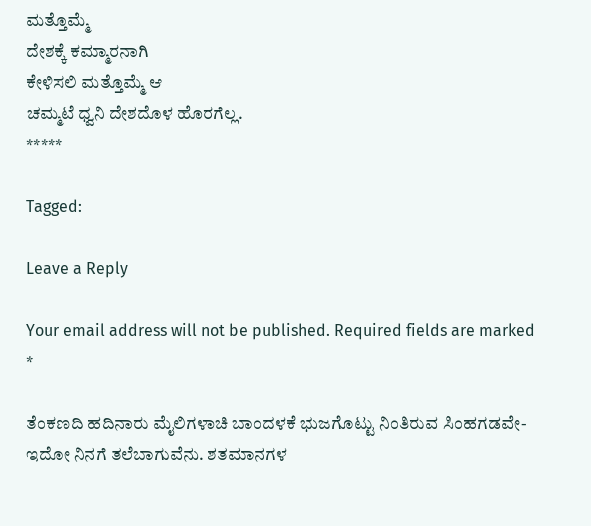ಮತ್ತೊಮ್ಮೆ
ದೇಶಕ್ಕೆ ಕಮ್ಮಾರನಾಗಿ
ಕೇಳಿಸಲಿ ಮತ್ತೊಮ್ಮೆ ಆ
ಚಮ್ಮಟೆ ಧ್ವನಿ ದೇಶದೊಳ ಹೊರಗೆಲ್ಲ.
*****

Tagged:

Leave a Reply

Your email address will not be published. Required fields are marked *

ತೆಂಕಣದಿ ಹದಿನಾರು ಮೈಲಿಗಳಾಚಿ ಬಾಂದಳಕೆ ಭುಜಗೊಟ್ಟು ನಿಂತಿರುವ ಸಿಂಹಗಡವೇ-ಇದೋ ನಿನಗೆ ತಲೆಬಾಗುವೆನು. ಶತಮಾನಗಳ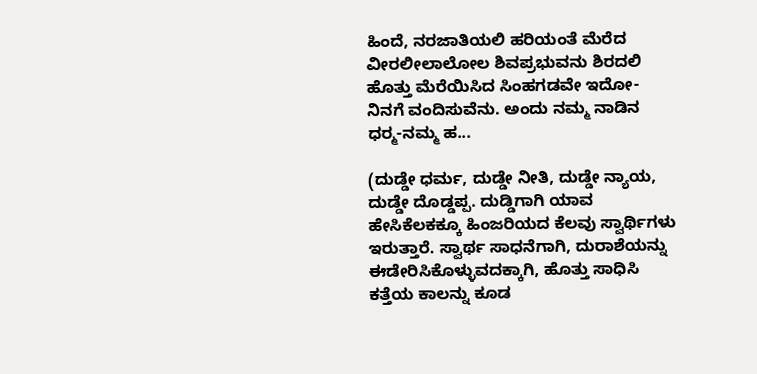ಹಿಂದೆ, ನರಜಾತಿಯಲಿ ಹರಿಯಂತೆ ಮೆರೆದ ವೀರಲೀಲಾಲೋಲ ಶಿವಪ್ರಭುವನು ಶಿರದಲಿ ಹೊತ್ತು ಮೆರೆಯಿಸಿದ ಸಿಂಹಗಡವೇ ಇದೋ-ನಿನಗೆ ವಂದಿಸುವೆನು. ಅಂದು ನಮ್ಮ ನಾಡಿನ ಧರ್‍ಮ-ನಮ್ಮ ಹ...

(ದುಡ್ಡೇ ಧರ್ಮ, ದುಡ್ಡೇ ನೀತಿ, ದುಡ್ಡೇ ನ್ಯಾಯ, ದುಡ್ಡೇ ದೊಡ್ಡಪ್ಪ. ದುಡ್ಡಿಗಾಗಿ ಯಾವ ಹೇಸಿಕೆಲಕಕ್ಕೂ ಹಿಂಜರಿಯದ ಕೆಲವು ಸ್ವಾರ್ಥಿಗಳು ಇರುತ್ತಾರೆ. ಸ್ವಾರ್ಥ ಸಾಧನೆಗಾಗಿ, ದುರಾಶೆಯನ್ನು ಈಡೇರಿಸಿಕೊಳ್ಳುವದಕ್ಕಾಗಿ, ಹೊತ್ತು ಸಾಧಿಸಿ ಕತ್ತೆಯ ಕಾಲನ್ನು ಕೂಡ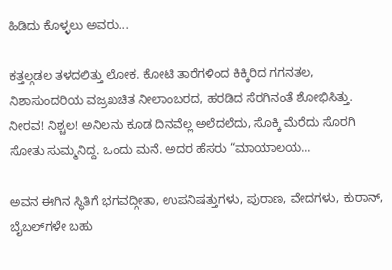ಹಿಡಿದು ಕೊಳ್ಳಲು ಅವರು...

ಕತ್ತಲ್ಗಡಲ ತಳದಲಿತ್ತು ಲೋಕ. ಕೋಟಿ ತಾರೆಗಳಿಂದ ಕಿಕ್ಕಿರಿದ ಗಗನತಲ, ನಿಶಾಸುಂದರಿಯ ವಜ್ರಖಚಿತ ನೀಲಾಂಬರದ, ಹರಡಿದ ಸೆರಗಿನಂತೆ ಶೋಭಿಸಿತ್ತು. ನೀರವ! ನಿಶ್ಚಲ! ಅನಿಲನು ಕೂಡ ದಿನವೆಲ್ಲ ಅಲೆದಲೆದು, ಸೊಕ್ಕಿ ಮೆರೆದು ಸೊರಗಿ ಸೋತು ಸುಮ್ಮನಿದ್ದ. ಒಂದು ಮನೆ. ಅದರ ಹೆಸರು “ಮಾಯಾಲಯ...

ಅವನ ಈಗಿನ ಸ್ಥಿತಿಗೆ ಭಗವದ್ಗೀತಾ, ಉಪನಿಷತ್ತುಗಳು, ಪುರಾಣ, ವೇದಗಳು, ಕುರಾನ್, ಬೈಬಲ್‌ಗಳೇ ಬಹು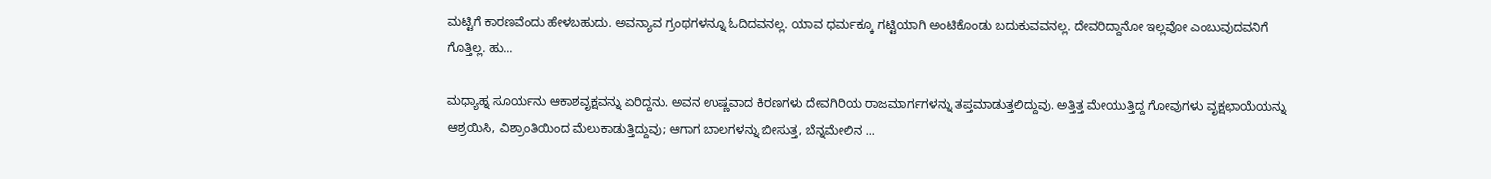ಮಟ್ಟಿಗೆ ಕಾರಣವೆಂದು ಹೇಳಬಹುದು. ಅವನ್ಯಾವ ಗ್ರಂಥಗಳನ್ನೂ ಓದಿದವನಲ್ಲ. ಯಾವ ಧರ್ಮಕ್ಕೂ ಗಟ್ಟಿಯಾಗಿ ಅಂಟಿಕೊಂಡು ಬದುಕುವವನಲ್ಲ. ದೇವರಿದ್ದಾನೋ ಇಲ್ಲವೋ ಎಂಬುವುದವನಿಗೆ ಗೊತ್ತಿಲ್ಲ. ಹು...

ಮಧ್ಯಾಹ್ನ ಸೂರ್ಯನು ಆಕಾಶವೃಕ್ಷವನ್ನು ಏರಿದ್ದನು. ಅವನ ಉಷ್ಣವಾದ ಕಿರಣಗಳು ದೇವಗಿರಿಯ ರಾಜಮಾರ್ಗಗಳನ್ನು ತಪ್ತಮಾಡುತ್ತಲಿದ್ದುವು. ಅತ್ತಿತ್ತ ಮೇಯುತ್ತಿದ್ದ ಗೋವುಗಳು ವೃಕ್ಷಛಾಯೆಯನ್ನು ಆಶ್ರಯಿಸಿ, ವಿಶ್ರಾಂತಿಯಿಂದ ಮೆಲುಕಾಡುತ್ತಿದ್ದುವು; ಆಗಾಗ ಬಾಲಗಳನ್ನು ಬೀಸುತ್ತ, ಬೆನ್ನಮೇಲಿನ ...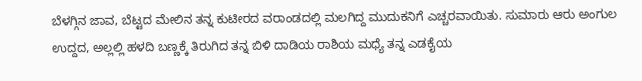ಬೆಳಗ್ಗಿನ ಜಾವ, ಬೆಟ್ಟದ ಮೇಲಿನ ತನ್ನ ಕುಟೀರದ ವರಾಂಡದಲ್ಲಿ ಮಲಗಿದ್ದ ಮುದುಕನಿಗೆ ಎಚ್ಚರವಾಯಿತು. ಸುಮಾರು ಆರು ಅಂಗುಲ ಉದ್ದದ, ಅಲ್ಲಲ್ಲಿ ಹಳದಿ ಬಣ್ಣಕ್ಕೆ ತಿರುಗಿದ ತನ್ನ ಬಿಳಿ ದಾಡಿಯ ರಾಶಿಯ ಮಧ್ಯೆ ತನ್ನ ಎಡಕೈಯ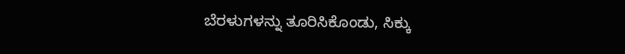ಬೆರಳುಗಳನ್ನು ತೂರಿಸಿಕೊಂಡು, ಸಿಕ್ಕು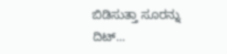ಬಿಡಿಸುತ್ತಾ ಸೂರನ್ನು ದಿಟ್...